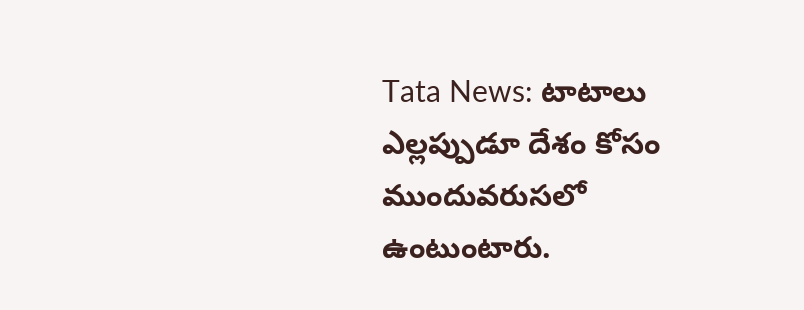Tata News: టాటాలు ఎల్లప్పుడూ దేశం కోసం ముందువరుసలో ఉంటుంటారు.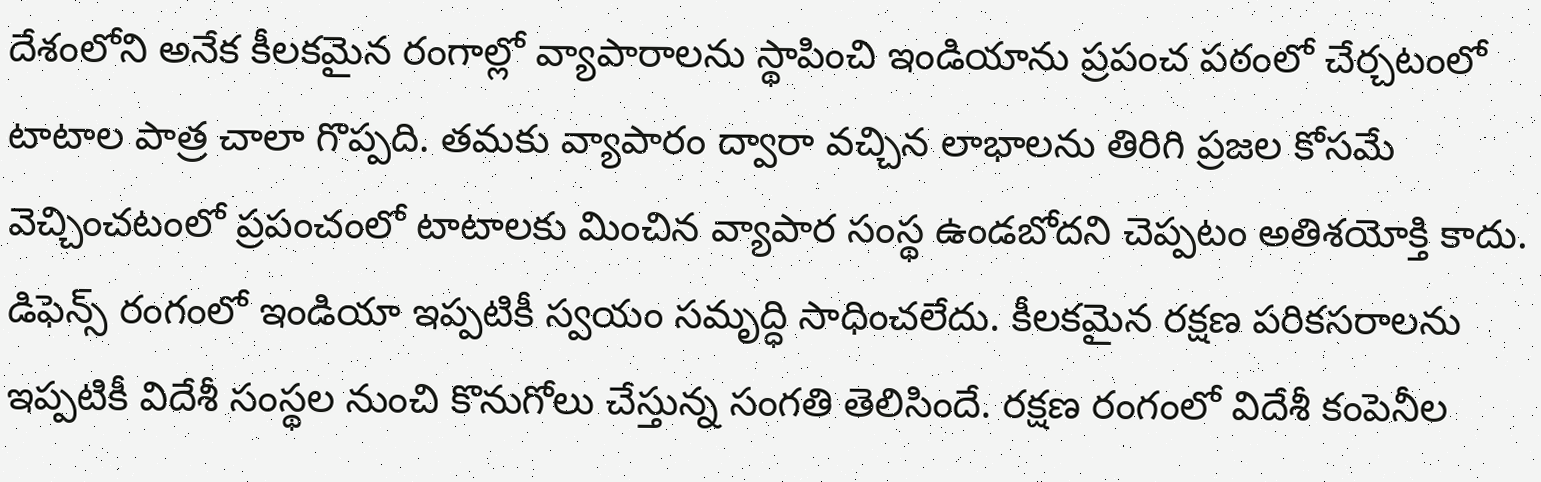దేశంలోని అనేక కీలకమైన రంగాల్లో వ్యాపారాలను స్థాపించి ఇండియాను ప్రపంచ పఠంలో చేర్చటంలో టాటాల పాత్ర చాలా గొప్పది. తమకు వ్యాపారం ద్వారా వచ్చిన లాభాలను తిరిగి ప్రజల కోసమే వెచ్చించటంలో ప్రపంచంలో టాటాలకు మించిన వ్యాపార సంస్థ ఉండబోదని చెప్పటం అతిశయోక్తి కాదు.
డిఫెన్స్ రంగంలో ఇండియా ఇప్పటికీ స్వయం సమృద్ధి సాధించలేదు. కీలకమైన రక్షణ పరికసరాలను ఇప్పటికీ విదేశీ సంస్థల నుంచి కొనుగోలు చేస్తున్న సంగతి తెలిసిందే. రక్షణ రంగంలో విదేశీ కంపెనీల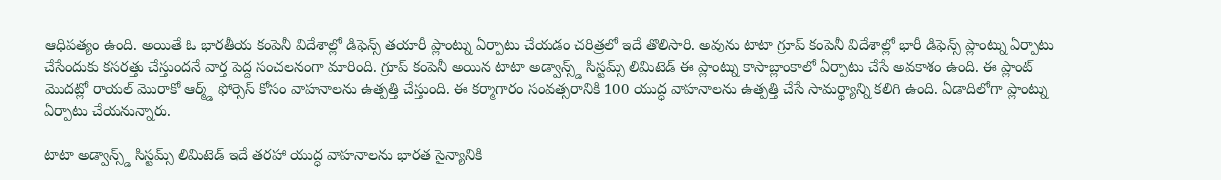ఆధిపత్యం ఉంది. అయితే ఓ భారతీయ కంపెనీ విదేశాల్లో డిఫెన్స్ తయారీ ప్లాంట్ను ఏర్పాటు చేయడం చరిత్రలో ఇదే తొలిసారి. అవును టాటా గ్రూప్ కంపెనీ విదేశాల్లో భారీ డిఫెన్స్ ప్లాంట్ను ఏర్పాటు చేసేందుకు కసరత్తు చేస్తుందనే వార్త పెద్ద సంచలనంగా మారింది. గ్రూప్ కంపెనీ అయిన టాటా అడ్వాన్స్డ్ సిస్టమ్స్ లిమిటెడ్ ఈ ప్లాంట్ను కాసాబ్లాంకాలో ఏర్పాటు చేసే అవకాశం ఉంది. ఈ ప్లాంట్ మొదట్లో రాయల్ మొరాకో ఆర్మ్డ్ ఫోర్సెస్ కోసం వాహనాలను ఉత్పత్తి చేస్తుంది. ఈ కర్మాగారం సంవత్సరానికి 100 యుద్ధ వాహనాలను ఉత్పత్తి చేసే సామర్థ్యాన్ని కలిగి ఉంది. ఏడాదిలోగా ప్లాంట్ను ఏర్పాటు చేయనున్నారు.

టాటా అడ్వాన్స్డ్ సిస్టమ్స్ లిమిటెడ్ ఇదే తరహా యుద్ధ వాహనాలను భారత సైన్యానికి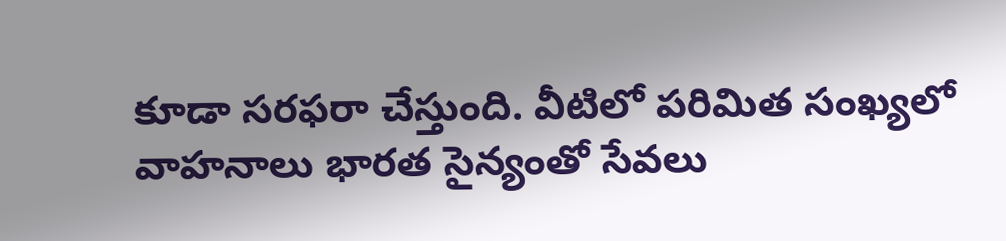కూడా సరఫరా చేస్తుంది. వీటిలో పరిమిత సంఖ్యలో వాహనాలు భారత సైన్యంతో సేవలు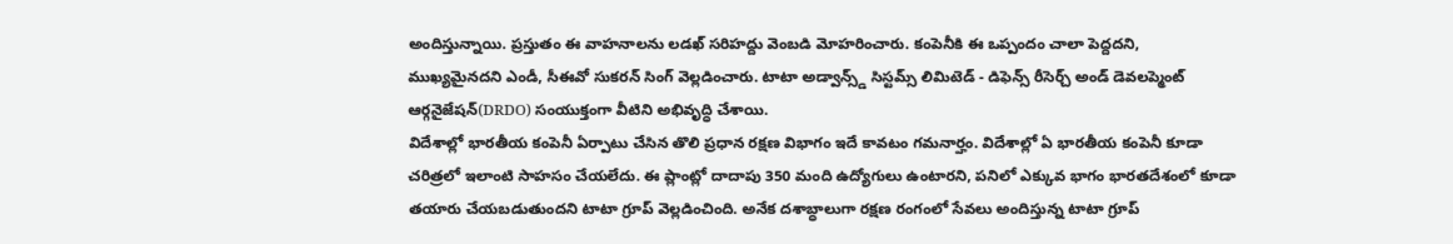అందిస్తున్నాయి. ప్రస్తుతం ఈ వాహనాలను లడఖ్ సరిహద్దు వెంబడి మోహరించారు. కంపెనీకి ఈ ఒప్పందం చాలా పెద్దదని, ముఖ్యమైనదని ఎండీ, సీఈవో సుకరన్ సింగ్ వెల్లడించారు. టాటా అడ్వాన్స్డ్ సిస్టమ్స్ లిమిటెడ్ - డిఫెన్స్ రీసెర్చ్ అండ్ డెవలప్మెంట్ ఆర్గనైజేషన్(DRDO) సంయుక్తంగా వీటిని అభివృద్ధి చేశాయి.
విదేశాల్లో భారతీయ కంపెనీ ఏర్పాటు చేసిన తొలి ప్రధాన రక్షణ విభాగం ఇదే కావటం గమనార్హం. విదేశాల్లో ఏ భారతీయ కంపెనీ కూడా చరిత్రలో ఇలాంటి సాహసం చేయలేదు. ఈ ప్లాంట్లో దాదాపు 350 మంది ఉద్యోగులు ఉంటారని, పనిలో ఎక్కువ భాగం భారతదేశంలో కూడా తయారు చేయబడుతుందని టాటా గ్రూప్ వెల్లడించింది. అనేక దశాబ్ధాలుగా రక్షణ రంగంలో సేవలు అందిస్తున్న టాటా గ్రూప్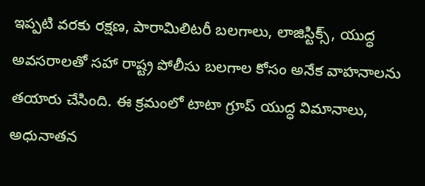ఇప్పటి వరకు రక్షణ, పారామిలిటరీ బలగాలు, లాజిస్టిక్స్, యుద్ధ అవసరాలతో సహా రాష్ట్ర పోలీసు బలగాల కోసం అనేక వాహనాలను తయారు చేసింది. ఈ క్రమంలో టాటా గ్రూప్ యుద్ధ విమానాలు, అధునాతన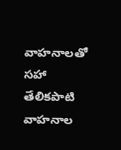వాహనాలతో సహా తేలికపాటి వాహనాల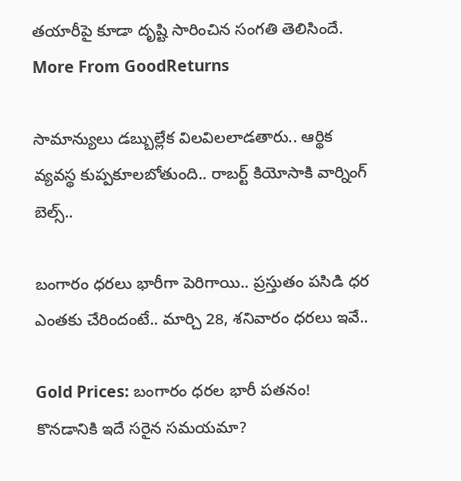తయారీపై కూడా దృష్టి సారించిన సంగతి తెలిసిందే.
More From GoodReturns

సామాన్యులు డబ్బుల్లేక విలవిలలాడతారు.. ఆర్థిక వ్యవస్థ కుప్పకూలబోతుంది.. రాబర్ట్ కియోసాకి వార్నింగ్ బెల్స్..

బంగారం ధరలు భారీగా పెరిగాయి.. ప్రస్తుతం పసిడి ధర ఎంతకు చేరిందంటే.. మార్చి 28, శనివారం ధరలు ఇవే..

Gold Prices: బంగారం ధరల భారీ పతనం! కొనడానికి ఇదే సరైన సమయమా?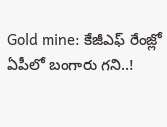Gold mine: కేజీఎఫ్ రేంజ్లో ఏపీలో బంగారు గని..!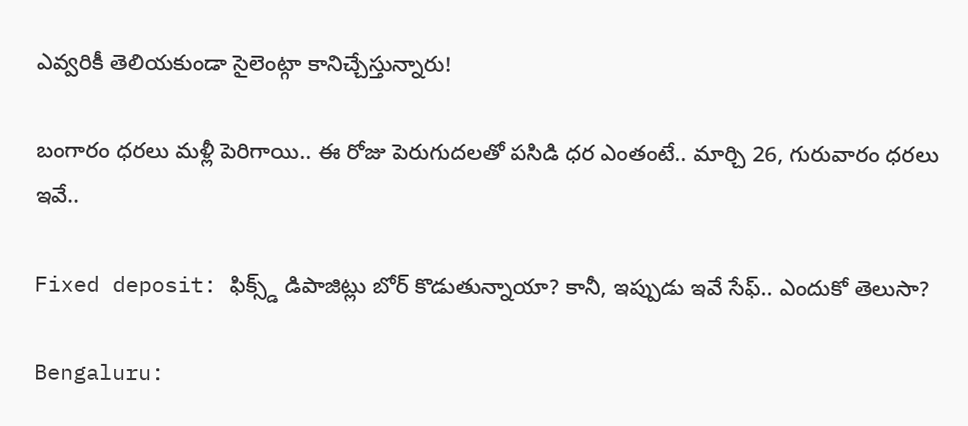ఎవ్వరికీ తెలియకుండా సైలెంట్గా కానిచ్చేస్తున్నారు!

బంగారం ధరలు మళ్లీ పెరిగాయి.. ఈ రోజు పెరుగుదలతో పసిడి ధర ఎంతంటే.. మార్చి 26, గురువారం ధరలు ఇవే..

Fixed deposit: ఫిక్స్డ్ డిపాజిట్లు బోర్ కొడుతున్నాయా? కానీ, ఇప్పుడు ఇవే సేఫ్.. ఎందుకో తెలుసా?

Bengaluru: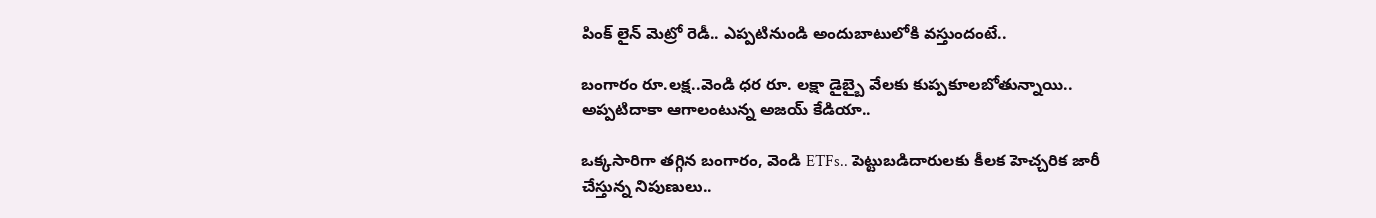పింక్ లైన్ మెట్రో రెడీ.. ఎప్పటినుండి అందుబాటులోకి వస్తుందంటే..

బంగారం రూ.లక్ష..వెండి ధర రూ. లక్షా డైబ్బై వేలకు కుప్పకూలబోతున్నాయి.. అప్పటిదాకా ఆగాలంటున్న అజయ్ కేడియా..

ఒక్కసారిగా తగ్గిన బంగారం, వెండి ETFs.. పెట్టుబడిదారులకు కీలక హెచ్చరిక జారీ చేస్తున్న నిపుణులు..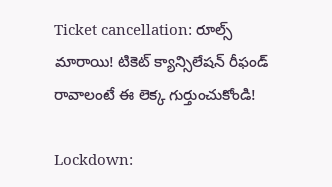Ticket cancellation: రూల్స్ మారాయి! టికెట్ క్యాన్సిలేషన్ రీఫండ్ రావాలంటే ఈ లెక్క గుర్తుంచుకోండి!

Lockdown: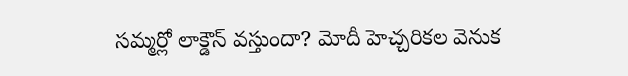సమ్మర్లో లాక్డౌన్ వస్తుందా? మోదీ హెచ్చరికల వెనుక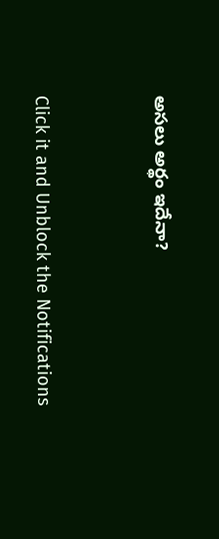అసలు అర్థం ఇదేనా?



Click it and Unblock the Notifications